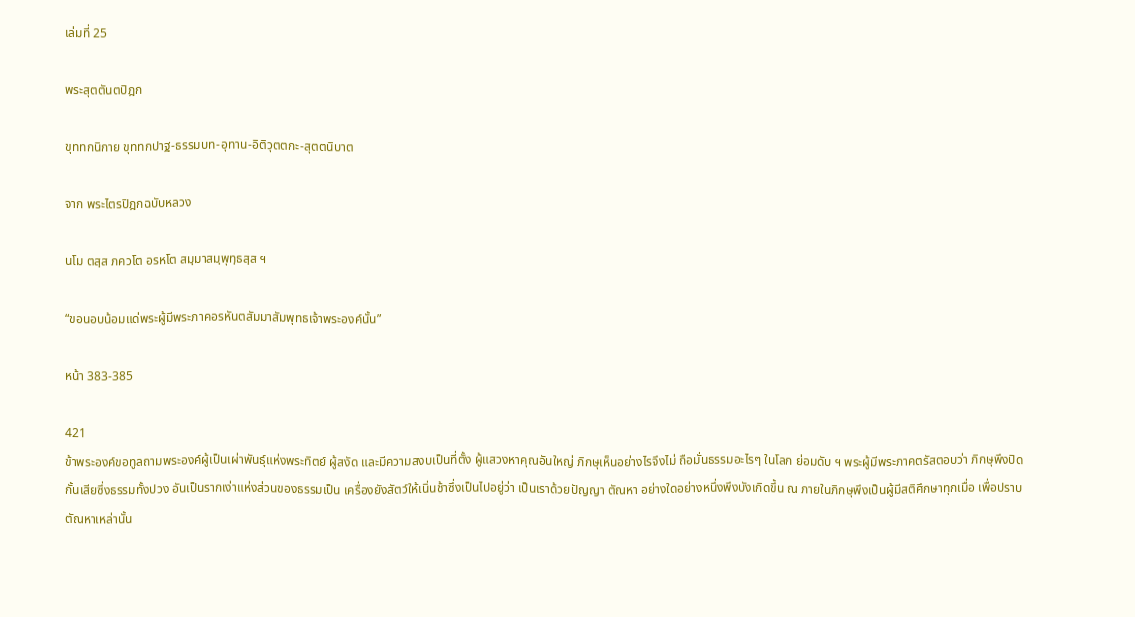เล่มที่ 25

พระสุตตันตปิฎก

ขุททกนิกาย ขุททกปาฐ-ธรรมบท-อุทาน-อิติวุตตกะ-สุตตนิบาต

จาก พระไตรปิฎกฉบับหลวง

นโม ตสฺส ภควโต อรหโต สมฺมาสมฺพุทฺธสฺส ฯ

“ขอนอบน้อมแด่พระผู้มีพระภาคอรหันตสัมมาสัมพุทธเจ้าพระองค์นั้น”

หน้า 383-385

421
ข้าพระองค์ขอทูลถามพระองค์ผู้เป็นเผ่าพันธุ์แห่งพระทิตย์ ผู้สงัด และมีความสงบเป็นที่ตั้ง ผู้แสวงหาคุณอันใหญ่ ภิกษุเห็นอย่างไรจึงไม่ ถือมั่นธรรมอะไรๆ ในโลก ย่อมดับ ฯ พระผู้มีพระภาคตรัสตอบว่า ภิกษุพึงปิดกั้นเสียซึ่งธรรมทั้งปวง อันเป็นรากเง่าแห่งส่วนของธรรมเป็น เครื่องยังสัตว์ให้เนิ่นช้าซึ่งเป็นไปอยู่ว่า เป็นเราด้วยปัญญา ตัณหา อย่างใดอย่างหนึ่งพึงบังเกิดขึ้น ณ ภายในภิกษุพึงเป็นผู้มีสติศึกษาทุกเมื่อ เพื่อปราบตัณหาเหล่านั้น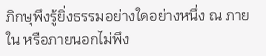ภิกษุพึงรู้ยิ่งธรรมอย่างใดอย่างหนึ่ง ณ ภายใน หรือภายนอกไม่พึง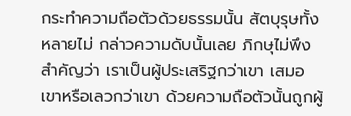กระทำความถือตัวด้วยธรรมนั้น สัตบุรุษทั้งหลายไม่ กล่าวความดับนั้นเลย ภิกษุไม่พึงสำคัญว่า เราเป็นผู้ประเสริฐกว่าเขา เสมอเขาหรือเลวกว่าเขา ด้วยความถือตัวนั้นถูกผู้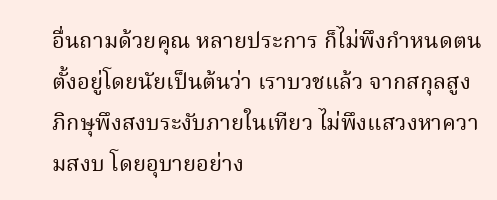อื่นถามด้วยคุณ หลายประการ ก็ไม่พึงกำหนดตนตั้งอยู่โดยนัยเป็นต้นว่า เราบวชแล้ว จากสกุลสูง ภิกษุพึงสงบระงับภายในเทียว ไม่พึงแสวงหาความสงบ โดยอุบายอย่าง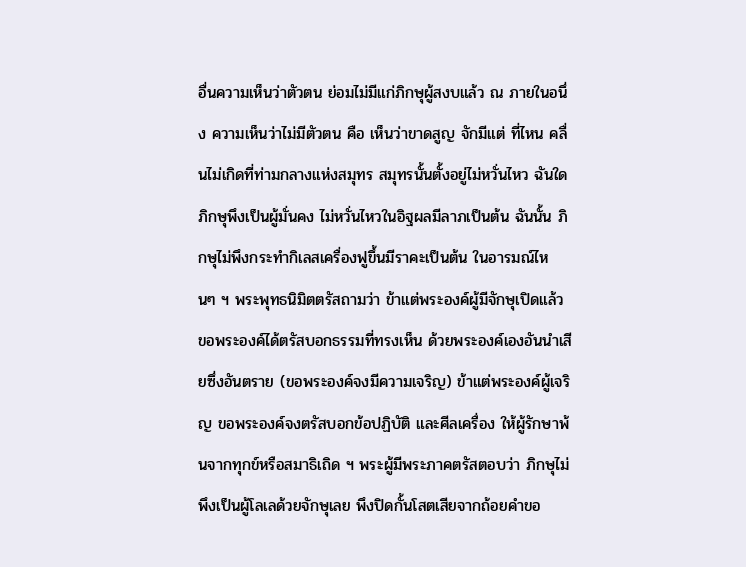อื่นความเห็นว่าตัวตน ย่อมไม่มีแก่ภิกษุผู้สงบแล้ว ณ ภายในอนึ่ง ความเห็นว่าไม่มีตัวตน คือ เห็นว่าขาดสูญ จักมีแต่ ที่ไหน คลื่นไม่เกิดที่ท่ามกลางแห่งสมุทร สมุทรนั้นตั้งอยู่ไม่หวั่นไหว ฉันใด ภิกษุพึงเป็นผู้มั่นคง ไม่หวั่นไหวในอิฐผลมีลาภเป็นต้น ฉันนั้น ภิกษุไม่พึงกระทำกิเลสเครื่องฟูขึ้นมีราคะเป็นต้น ในอารมณ์ไหนๆ ฯ พระพุทธนิมิตตรัสถามว่า ข้าแต่พระองค์ผู้มีจักษุเปิดแล้ว ขอพระองค์ได้ตรัสบอกธรรมที่ทรงเห็น ด้วยพระองค์เองอันนำเสียซึ่งอันตราย (ขอพระองค์จงมีความเจริญ) ข้าแต่พระองค์ผู้เจริญ ขอพระองค์จงตรัสบอกข้อปฏิบัติ และศีลเครื่อง ให้ผู้รักษาพ้นจากทุกข์หรือสมาธิเถิด ฯ พระผู้มีพระภาคตรัสตอบว่า ภิกษุไม่พึงเป็นผู้โลเลด้วยจักษุเลย พึงปิดกั้นโสตเสียจากถ้อยคำขอ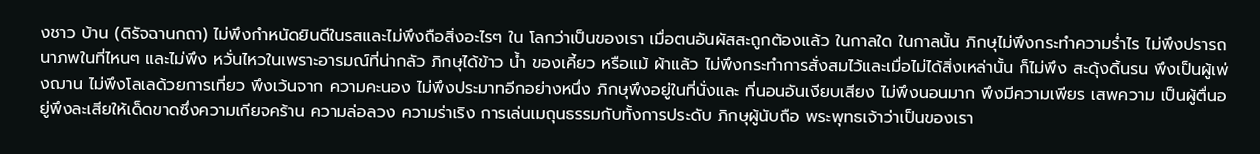งชาว บ้าน (ดิรัจฉานกถา) ไม่พึงกำหนัดยินดีในรสและไม่พึงถือสิ่งอะไรๆ ใน โลกว่าเป็นของเรา เมื่อตนอันผัสสะถูกต้องแล้ว ในกาลใด ในกาลนั้น ภิกษุไม่พึงกระทำความร่ำไร ไม่พึงปรารถนาภพในที่ไหนๆ และไม่พึง หวั่นไหวในเพราะอารมณ์ที่น่ากลัว ภิกษุได้ข้าว น้ำ ของเคี้ยว หรือแม้ ผ้าแล้ว ไม่พึงกระทำการสั่งสมไว้และเมื่อไม่ได้สิ่งเหล่านั้น ก็ไม่พึง สะดุ้งดิ้นรน พึงเป็นผู้เพ่งฌาน ไม่พึงโลเลด้วยการเที่ยว พึงเว้นจาก ความคะนอง ไม่พึงประมาทอีกอย่างหนึ่ง ภิกษุพึงอยู่ในที่นั่งและ ที่นอนอันเงียบเสียง ไม่พึงนอนมาก พึงมีความเพียร เสพความ เป็นผู้ตื่นอยู่พึงละเสียให้เด็ดขาดซึ่งความเกียจคร้าน ความล่อลวง ความร่าเริง การเล่นเมถุนธรรมกับทั้งการประดับ ภิกษุผู้นับถือ พระพุทธเจ้าว่าเป็นของเรา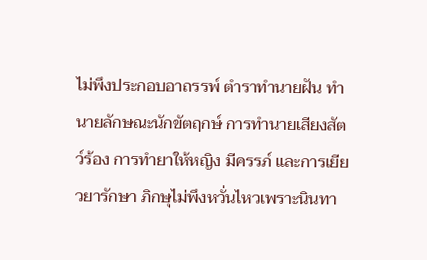ไม่พึงประกอบอาถรรพ์ ตำราทำนายฝัน ทำนายลักษณะนักขัตฤกษ์ การทำนายเสียงสัตว์ร้อง การทำยาให้หญิง มีครรภ์ และการเยียวยารักษา ภิกษุไม่พึงหวั่นไหวเพราะนินทา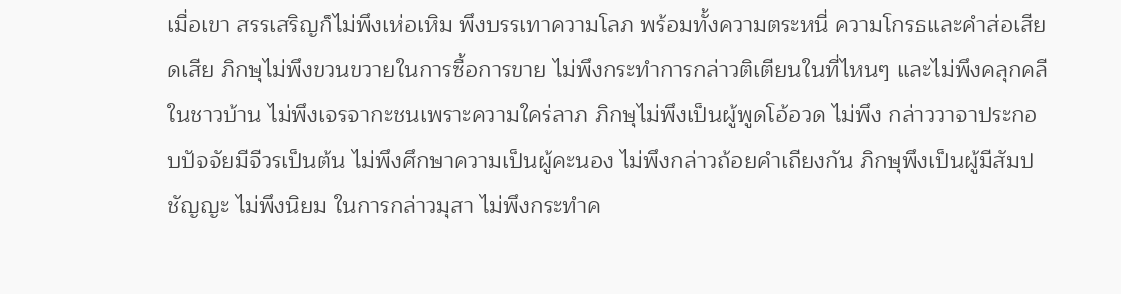เมื่อเขา สรรเสริญก็ไม่พึงเห่อเหิม พึงบรรเทาความโลภ พร้อมทั้งความตระหนี่ ความโกรธและคำส่อเสียดเสีย ภิกษุไม่พึงขวนขวายในการซื้อการขาย ไม่พึงกระทำการกล่าวติเตียนในที่ไหนๆ และไม่พึงคลุกคลีในชาวบ้าน ไม่พึงเจรจากะชนเพราะความใคร่ลาภ ภิกษุไม่พึงเป็นผู้พูดโอ้อวด ไม่พึง กล่าววาจาประกอบปัจจัยมีจีวรเป็นต้น ไม่พึงศึกษาความเป็นผู้คะนอง ไม่พึงกล่าวถ้อยคำเถียงกัน ภิกษุพึงเป็นผู้มีสัมปชัญญะ ไม่พึงนิยม ในการกล่าวมุสา ไม่พึงกระทำค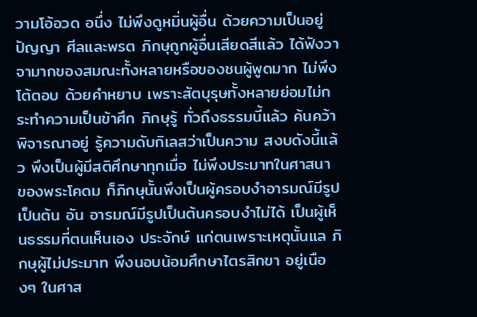วามโอ้อวด อนึ่ง ไม่พึงดูหมิ่นผู้อื่น ด้วยความเป็นอยู่ปัญญา ศีลและพรต ภิกษุถูกผู้อื่นเสียดสีแล้ว ได้ฟังวาจามากของสมณะทั้งหลายหรือของชนผู้พูดมาก ไม่พึงโต้ตอบ ด้วยคำหยาบ เพราะสัตบุรุษทั้งหลายย่อมไม่กระทำความเป็นข้าศึก ภิกษุรู้ ทั่วถึงธรรมนี้แล้ว ค้นคว้าพิจารณาอยู่ รู้ความดับกิเลสว่าเป็นความ สงบดังนี้แล้ว พึงเป็นผู้มีสติศึกษาทุกเมื่อ ไม่พึงประมาทในศาสนา ของพระโคดม ก็ภิกษุนั้นพึงเป็นผู้ครอบงำอารมณ์มีรูปเป็นต้น อัน อารมณ์มีรูปเป็นต้นครอบงำไม่ได้ เป็นผู้เห็นธรรมที่ตนเห็นเอง ประจักษ์ แก่ตนเพราะเหตุนั้นแล ภิกษุผู้ไม่ประมาท พึงนอบน้อมศึกษาไตรสิกขา อยู่เนืองๆ ในศาส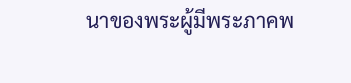นาของพระผู้มีพระภาคพ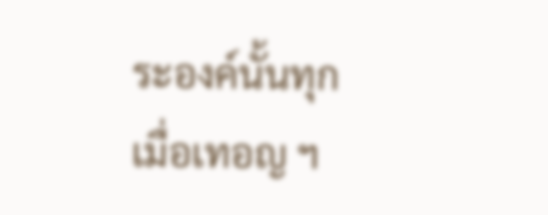ระองค์นั้นทุกเมื่อเทอญ ฯ